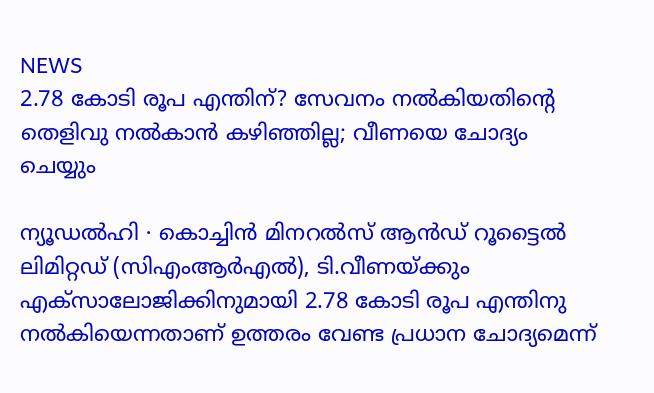NEWS
2.78 കോടി രൂപ എന്തിന്? സേവനം നൽകിയതിന്റെ തെളിവു നൽകാൻ കഴിഞ്ഞില്ല; വീണയെ ചോദ്യം ചെയ്യും

ന്യൂഡൽഹി ∙ കൊച്ചിൻ മിനറൽസ് ആൻഡ് റൂട്ടൈൽ ലിമിറ്റഡ് (സിഎംആർഎൽ), ടി.വീണയ്ക്കും എക്സാലോജിക്കിനുമായി 2.78 കോടി രൂപ എന്തിനു നൽകിയെന്നതാണ് ഉത്തരം വേണ്ട പ്രധാന ചോദ്യമെന്ന്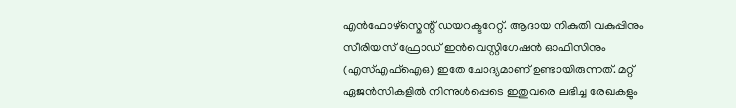എൻഫോഴ്സ്മെന്റ് ഡയറക്ടറേറ്റ്. ആദായ നികുതി വകുപ്പിനും സീരിയസ് ഫ്രോഡ് ഇൻവെസ്റ്റിഗേഷൻ ഓഫിസിനും (എസ്എഫ്ഐഒ) ഇതേ ചോദ്യമാണ് ഉണ്ടായിരുന്നത്. മറ്റ് ഏജൻസികളിൽ നിന്നുൾപ്പെടെ ഇതുവരെ ലഭിച്ച രേഖകളും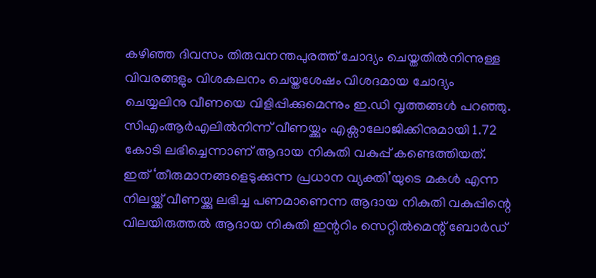കഴിഞ്ഞ ദിവസം തിരുവനന്തപുരത്ത് ചോദ്യം ചെയ്തതിൽനിന്നുള്ള വിവരങ്ങളും വിശകലനം ചെയ്തശേഷം വിശദമായ ചോദ്യം ചെയ്യലിനു വീണയെ വിളിപ്പിക്കുമെന്നും ഇ.ഡി വൃത്തങ്ങൾ പറഞ്ഞു. സിഎംആർഎലിൽനിന്ന് വീണയ്ക്കും എക്സാലോജിക്കിനുമായി 1.72 കോടി ലഭിച്ചെന്നാണ് ആദായ നികുതി വകുപ്പ് കണ്ടെത്തിയത്. ഇത് ‘തീരുമാനങ്ങളെടുക്കുന്ന പ്രധാന വ്യക്തി’യുടെ മകൾ എന്ന നിലയ്ക്ക് വീണയ്ക്കു ലഭിച്ച പണമാണെന്ന ആദായ നികുതി വകുപ്പിന്റെ വിലയിരുത്തൽ ആദായ നികുതി ഇന്ററിം സെറ്റിൽമെന്റ് ബോർഡ്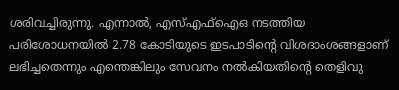ശരിവച്ചിരുന്നു. എന്നാൽ, എസ്എഫ്ഐഒ നടത്തിയ പരിശോധനയിൽ 2.78 കോടിയുടെ ഇടപാടിന്റെ വിശദാംശങ്ങളാണ് ലഭിച്ചതെന്നും എന്തെങ്കിലും സേവനം നൽകിയതിന്റെ തെളിവു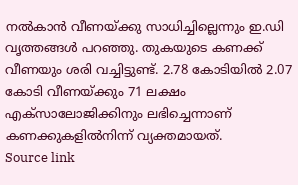നൽകാൻ വീണയ്ക്കു സാധിച്ചില്ലെന്നും ഇ.ഡി വൃത്തങ്ങൾ പറഞ്ഞു. തുകയുടെ കണക്ക് വീണയും ശരി വച്ചിട്ടുണ്ട്. 2.78 കോടിയിൽ 2.07 കോടി വീണയ്ക്കും 71 ലക്ഷം എക്സാലോജിക്കിനും ലഭിച്ചെന്നാണ് കണക്കുകളിൽനിന്ന് വ്യക്തമായത്.
Source link